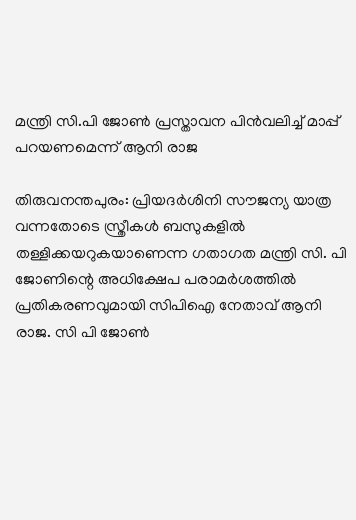മന്ത്രി സി.പി ജോണ്‍ പ്രസ്താവന പിന്‍വലിച്ച് മാപ്പ് പറയണമെന്ന് ആനി രാജ

തിരുവനന്തപുരം: പ്രിയദര്‍ശിനി സൗജന്യ യാത്ര വന്നതോടെ സ്ത്രീകള്‍ ബസുകളില്‍ തള്ളിക്കയറുകയാണെന്ന ഗതാഗത മന്ത്രി സി. പി ജോണിന്റെ അധിക്ഷേപ പരാമര്‍ശത്തില്‍ പ്രതികരണവുമായി സിപിഐ നേതാവ് ആനി രാജ. സി പി ജോണ്‍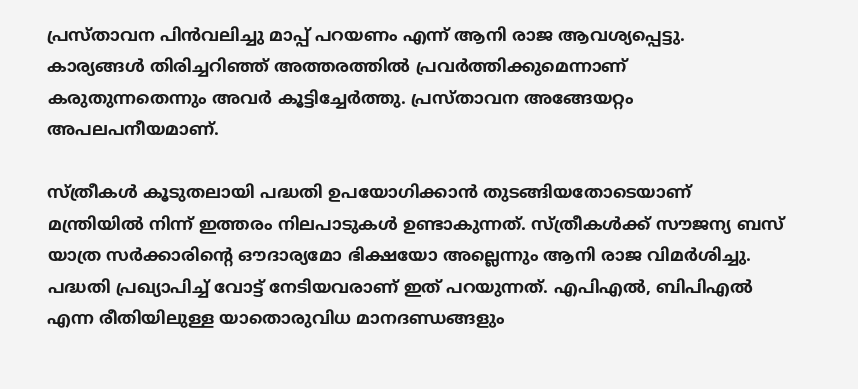പ്രസ്താവന പിന്‍വലിച്ചു മാപ്പ് പറയണം എന്ന് ആനി രാജ ആവശ്യപ്പെട്ടു. കാര്യങ്ങള്‍ തിരിച്ചറിഞ്ഞ് അത്തരത്തില്‍ പ്രവര്‍ത്തിക്കുമെന്നാണ് കരുതുന്നതെന്നും അവര്‍ കൂട്ടിച്ചേര്‍ത്തു. പ്രസ്താവന അങ്ങേയറ്റം അപലപനീയമാണ്.

സ്ത്രീകള്‍ കൂടുതലായി പദ്ധതി ഉപയോഗിക്കാന്‍ തുടങ്ങിയതോടെയാണ് മന്ത്രിയില്‍ നിന്ന് ഇത്തരം നിലപാടുകള്‍ ഉണ്ടാകുന്നത്. സ്ത്രീകള്‍ക്ക് സൗജന്യ ബസ് യാത്ര സര്‍ക്കാരിന്റെ ഔദാര്യമോ ഭിക്ഷയോ അല്ലെന്നും ആനി രാജ വിമര്‍ശിച്ചു. പദ്ധതി പ്രഖ്യാപിച്ച് വോട്ട് നേടിയവരാണ് ഇത് പറയുന്നത്. എപിഎല്‍, ബിപിഎല്‍ എന്ന രീതിയിലുള്ള യാതൊരുവിധ മാനദണ്ഡങ്ങളും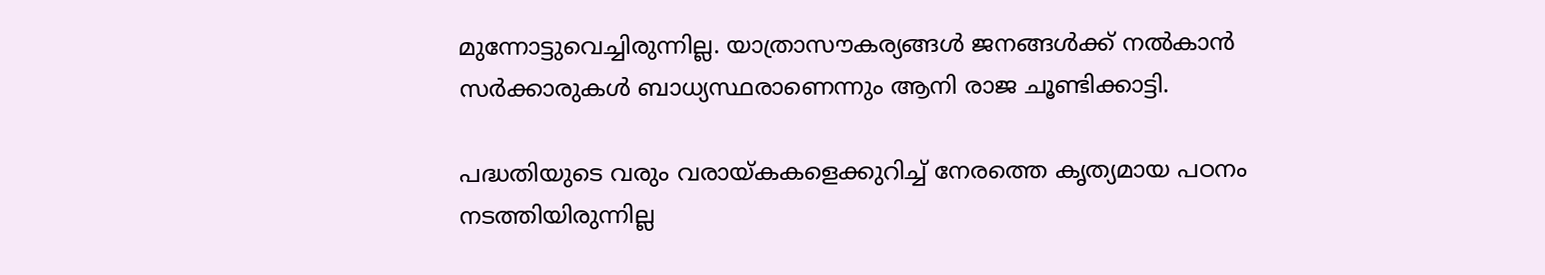മുന്നോട്ടുവെച്ചിരുന്നില്ല. യാത്രാസൗകര്യങ്ങള്‍ ജനങ്ങള്‍ക്ക് നല്‍കാന്‍ സര്‍ക്കാരുകള്‍ ബാധ്യസ്ഥരാണെന്നും ആനി രാജ ചൂണ്ടിക്കാട്ടി.

പദ്ധതിയുടെ വരും വരായ്കകളെക്കുറിച്ച് നേരത്തെ കൃത്യമായ പഠനം നടത്തിയിരുന്നില്ല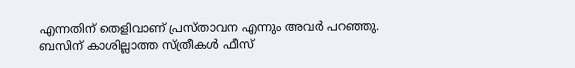എന്നതിന് തെളിവാണ് പ്രസ്താവന എന്നും അവര്‍ പറഞ്ഞു. ബസിന് കാശില്ലാത്ത സ്ത്രീകള്‍ ഫീസ്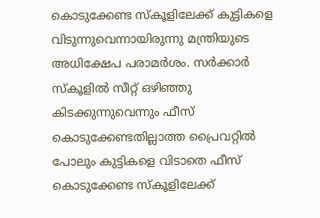കൊടുക്കേണ്ട സ്‌കൂളിലേക്ക് കുട്ടികളെ വിടുന്നുവെന്നായിരുന്നു മന്ത്രിയുടെ അധിക്ഷേപ പരാമര്‍ശം. സര്‍ക്കാര്‍ സ്‌കൂളില്‍ സീറ്റ് ഒഴിഞ്ഞു കിടക്കുന്നുവെന്നും ഫീസ് കൊടുക്കേണ്ടതില്ലാത്ത പ്രൈവറ്റില്‍ പോലും കുട്ടികളെ വിടാതെ ഫീസ് കൊടുക്കേണ്ട സ്‌കൂളിലേക്ക്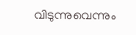വിടുന്നുവെന്നും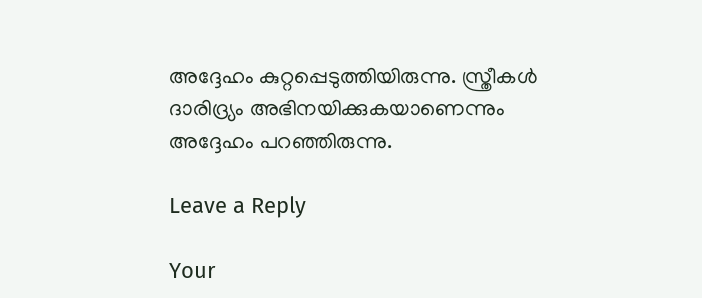അദ്ദേഹം കുറ്റപ്പെടുത്തിയിരുന്നു. സ്ത്രീകള്‍ ദാരിദ്ര്യം അഭിനയിക്കുകയാണെന്നും അദ്ദേഹം പറഞ്ഞിരുന്നു.

Leave a Reply

Your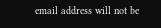email address will not be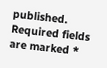published. Required fields are marked *